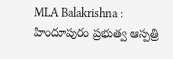MLA Balakrishna : హిందూపురం ప్రభుత్వ ఆస్పత్రి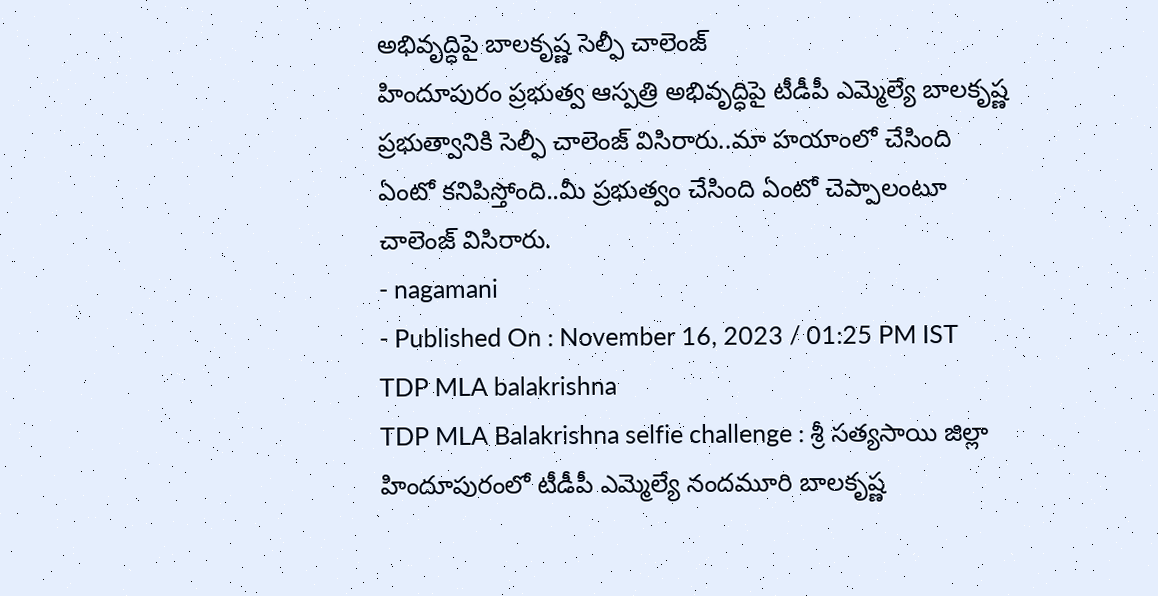అభివృద్ధిపై బాలకృష్ణ సెల్ఫీ చాలెంజ్
హిందూపురం ప్రభుత్వ ఆస్పత్రి అభివృద్ధిపై టీడీపీ ఎమ్మెల్యే బాలకృష్ణ ప్రభుత్వానికి సెల్ఫీ చాలెంజ్ విసిరారు..మా హయాంలో చేసింది ఏంటో కనిపిస్తోంది..మీ ప్రభుత్వం చేసింది ఏంటో చెప్పాలంటూ చాలెంజ్ విసిరారు.
- nagamani
- Published On : November 16, 2023 / 01:25 PM IST
TDP MLA balakrishna
TDP MLA Balakrishna selfie challenge : శ్రీ సత్యసాయి జిల్లా హిందూపురంలో టీడీపీ ఎమ్మెల్యే నందమూరి బాలకృష్ణ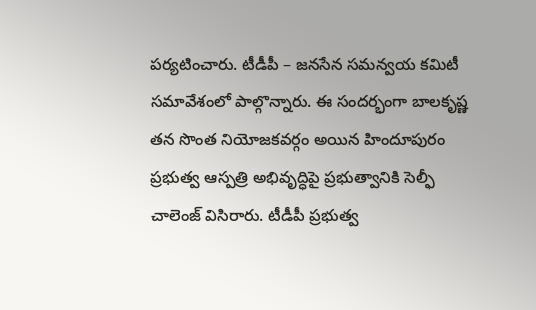పర్యటించారు. టీడీపీ – జనసేన సమన్వయ కమిటీ సమావేశంలో పాల్గొన్నారు. ఈ సందర్భంగా బాలకృష్ణ తన సొంత నియోజకవర్గం అయిన హిందూపురం ప్రభుత్వ ఆస్పత్రి అభివృద్ధిపై ప్రభుత్వానికి సెల్ఫీ చాలెంజ్ విసిరారు. టీడీపీ ప్రభుత్వ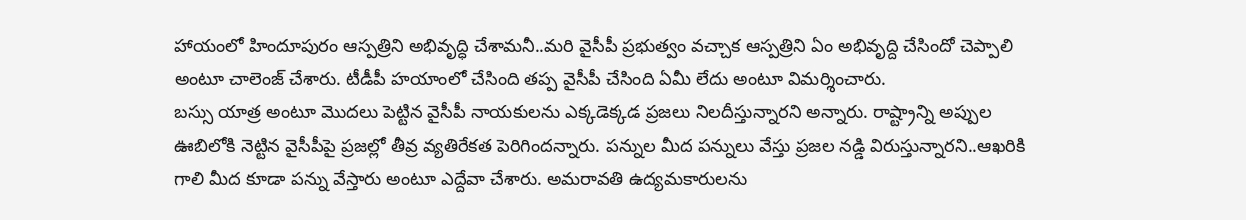హాయంలో హిందూపురం ఆస్పత్రిని అభివృద్ధి చేశామనీ..మరి వైసీపీ ప్రభుత్వం వచ్చాక ఆస్పత్రిని ఏం అభివృద్ది చేసిందో చెప్పాలి అంటూ చాలెంజ్ చేశారు. టీడీపీ హయాంలో చేసింది తప్ప వైసీపీ చేసింది ఏమీ లేదు అంటూ విమర్శించారు.
బస్సు యాత్ర అంటూ మొదలు పెట్టిన వైసీపీ నాయకులను ఎక్కడెక్కడ ప్రజలు నిలదీస్తున్నారని అన్నారు. రాష్ట్రాన్ని అప్పుల ఊబిలోకి నెట్టిన వైసీపీపై ప్రజల్లో తీవ్ర వ్యతిరేకత పెరిగిందన్నారు. పన్నుల మీద పన్నులు వేస్తు ప్రజల నడ్డి విరుస్తున్నారని..ఆఖరికి గాలి మీద కూడా పన్ను వేస్తారు అంటూ ఎద్దేవా చేశారు. అమరావతి ఉద్యమకారులను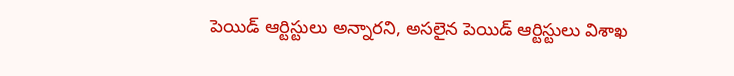పెయిడ్ ఆర్టిస్టులు అన్నారని, అసలైన పెయిడ్ ఆర్టిస్టులు విశాఖ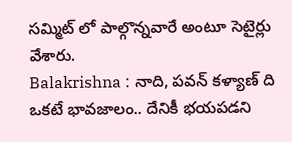సమ్మిట్ లో పాల్గొన్నవారే అంటూ సెటైర్లు వేశారు.
Balakrishna : నాది, పవన్ కళ్యాణ్ ది ఒకటే భావజాలం.. దేనికీ భయపడని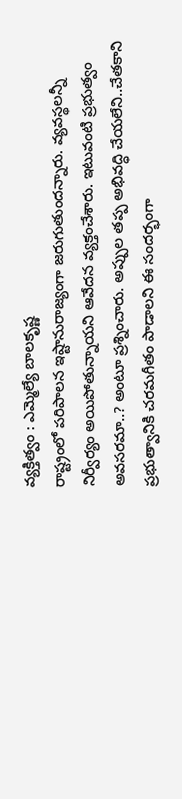వ్యక్తిత్వం : ఎమ్మెల్యే బాలకృష్ణ
రాష్ట్రంలో పరిపాలన ఇష్టానురాజ్యంగా జరుగుతుందన్నారు. వ్యవస్థలన్నీ నిర్వీర్యం అయిపోతున్నాయని ఆవేదన వ్యక్తంచేశారు. ఇటువంటి ప్రభుత్వం అవసరమా..? అంటూ ప్రశ్నించారు. అప్పుల తప్ప అభివద్ధి చేయలేని..చేతకాని ప్రభుత్వానికి చరమగీతం పాడాలని ఈ సందర్భంగా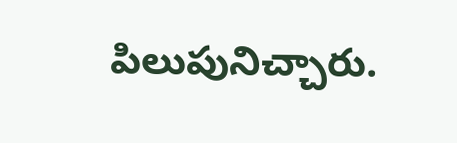పిలుపునిచ్చారు.